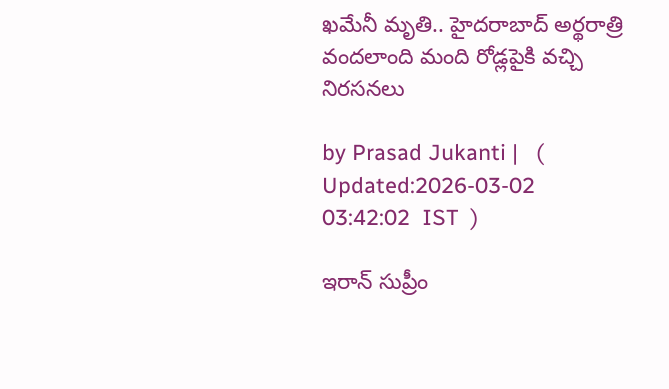ఖమేనీ మృతి.. హైదరాబాద్‌ అర్థరాత్రి వందలాంది మంది రోడ్లపైకి వచ్చి నిరసనలు

by Prasad Jukanti |   (  Updated:2026-03-02 03:42:02  IST  )

ఇరాన్ సుప్రీం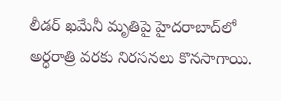లీడర్ ఖమేనీ మృతిపై హైదరాబాద్‌లో అర్ధరాత్రి వరకు నిరసనలు కొనసాగాయి.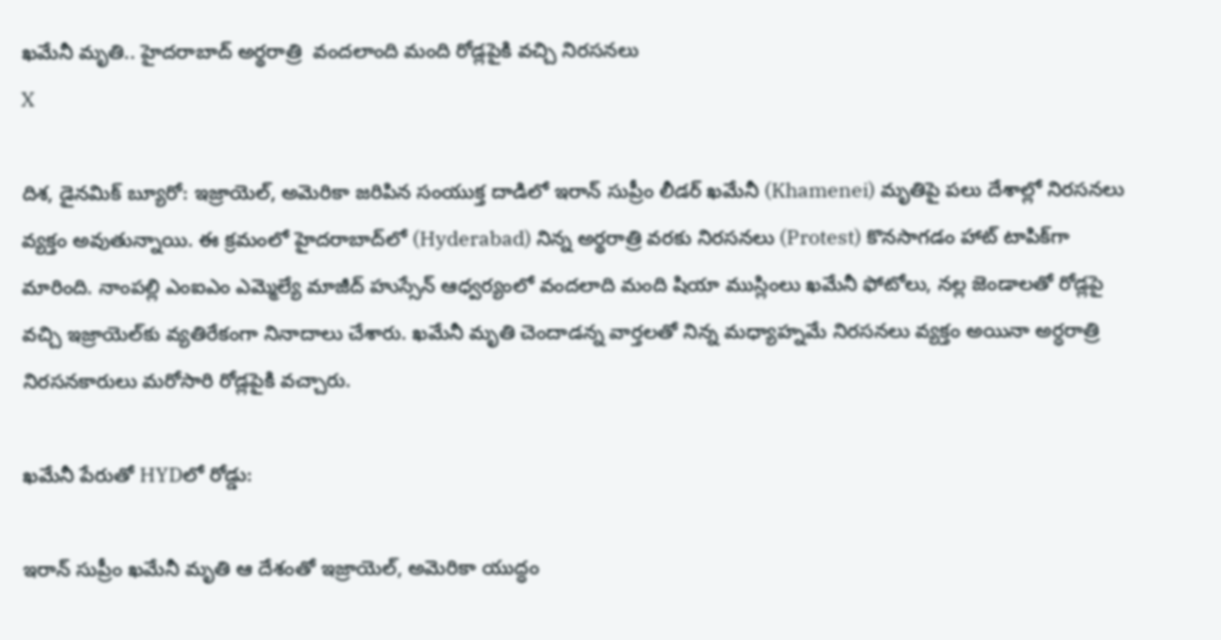ఖమేనీ మృతి.. హైదరాబాద్‌ అర్థరాత్రి  వందలాంది మంది రోడ్లపైకి వచ్చి నిరసనలు
X

దిశ, డైనమిక్ బ్యూరో: ఇజ్రాయెల్, అమెరికా జరిపిన సంయుక్త దాడిలో ఇరాన్ సుప్రీం లీడర్ ఖమేనీ (Khamenei) మృతిపై పలు దేశాల్లో నిరసనలు వ్యక్తం అవుతున్నాయి. ఈ క్రమంలో హైదరాబాద్‍లో (Hyderabad) నిన్న అర్థరాత్రి వరకు నిరసనలు (Protest) కొనసాగడం హాట్ టాపిక్‍గా మారింది. నాంపల్లి ఎంఐఎం ఎమ్మెల్యే మాజీద్ హుస్సేన్ ఆధ్వర్యంలో వందలాది మంది షియా ముస్లింలు ఖమేనీ ఫోటోలు, నల్ల జెండాలతో రోడ్లపై వచ్చి ఇజ్రాయెల్‍కు వ్యతిరేకంగా నినాదాలు చేశారు. ఖమేనీ మృతి చెందాడన్న వార్తలతో నిన్న మధ్యాహ్నమే నిరసనలు వ్యక్తం అయినా అర్ధరాత్రి నిరసనకారులు మరోసారి రోడ్లపైకి వచ్చారు.

ఖమేనీ పేరుతో HYDలో రోడ్డు:

ఇరాన్ సుప్రీం ఖమేనీ మృతి ఆ దేశంతో ఇజ్రాయెల్, అమెరికా యుద్ధం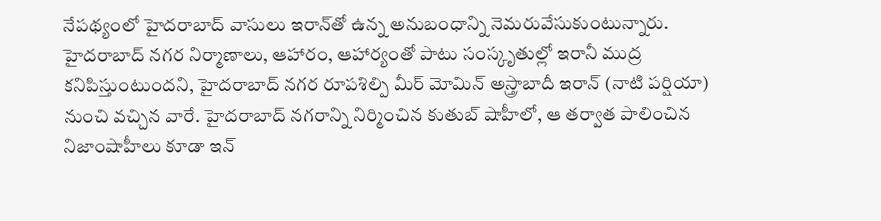నేపథ్యంలో హైదరాబాద్ వాసులు ఇరాన్‍తో ఉన్న అనుబంధాన్ని నెమరువేసుకుంటున్నారు. హైదరాబాద్ నగర నిర్మాణాలు, ఆహారం, ఆహార్యంతో పాటు సంస్కృతుల్లో ఇరానీ ముద్ర కనిపిస్తుంటుందని, హైదరాబాద్ నగర రూపశిల్పి మీర్ మోమిన్ అస్త్రాబాదీ ఇరాన్ (నాటి పర్షియా) నుంచి వచ్చిన వారే. హైదరాబాద్ నగరాన్ని నిర్మించిన కుతుబ్ షాహీలో, ఆ తర్వాత పాలించిన నిజాంషాహీలు కూడా ఇన్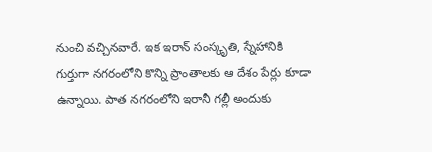నుంచి వచ్చినవారే. ఇక ఇరాన్ సంస్కృతి, స్నేహానికి గుర్తుగా నగరంలోని కొన్ని ప్రాంతాలకు ఆ దేశం పేర్లు కూడా ఉన్నాయి. పాత నగరంలోని ఇరానీ గల్లీ అందుకు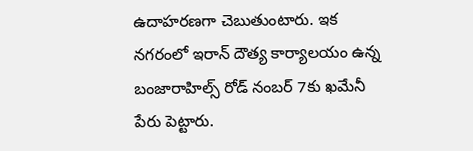ఉదాహరణగా చెబుతుంటారు. ఇక నగరంలో ఇరాన్ దౌత్య కార్యాలయం ఉన్న బంజారాహిల్స్ రోడ్ నంబర్ 7కు ఖమేనీ పేరు పెట్టారు.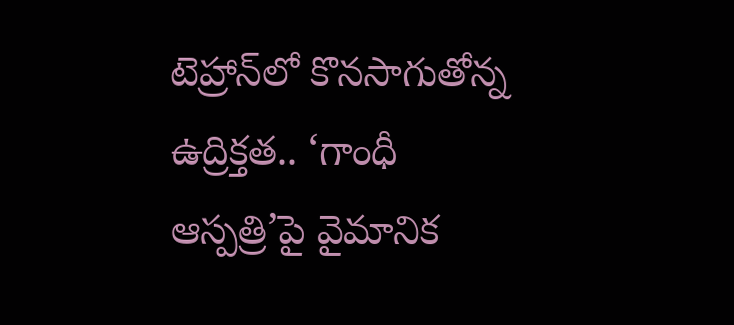టెహ్రాన్‌లో కొనసాగుతోన్న ఉద్రిక్తత.. ‘గాంధీ ఆస్పత్రి’పై వైమానిక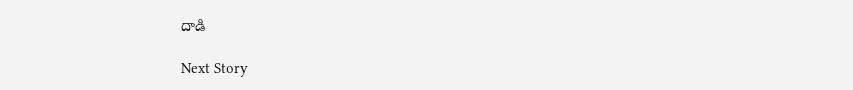దాడి

Next Story